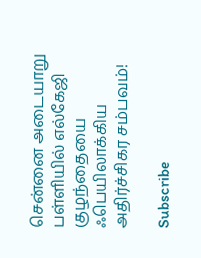சென்னை அடையாறு பள்ளியில் எல்கேஜி குழந்தையை ஃபெயிலாக்கிய அதிர்ச்சிகர சம்பவம்!

Subscribe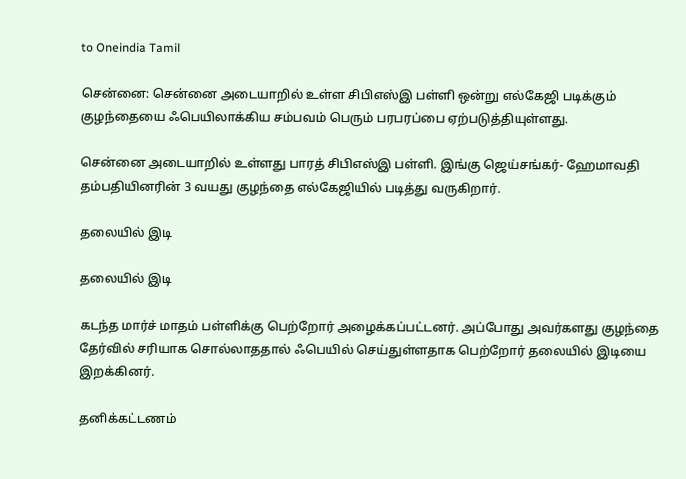to Oneindia Tamil

சென்னை: சென்னை அடையாறில் உள்ள சிபிஎஸ்இ பள்ளி ஒன்று எல்கேஜி படிக்கும் குழந்தையை ஃபெயிலாக்கிய சம்பவம் பெரும் பரபரப்பை ஏற்படுத்தியுள்ளது.

சென்னை அடையாறில் உள்ளது பாரத் சிபிஎஸ்இ பள்ளி. இங்கு ஜெய்சங்கர்- ஹேமாவதி தம்பதியினரின் 3 வயது குழந்தை எல்கேஜியில் படித்து வருகிறார்.

தலையில் இடி

தலையில் இடி

கடந்த மார்ச் மாதம் பள்ளிக்கு பெற்றோர் அழைக்கப்பட்டனர். அப்போது அவர்களது குழந்தை தேர்வில் சரியாக சொல்லாததால் ஃபெயில் செய்துள்ளதாக பெற்றோர் தலையில் இடியை இறக்கினர்.

தனிக்கட்டணம்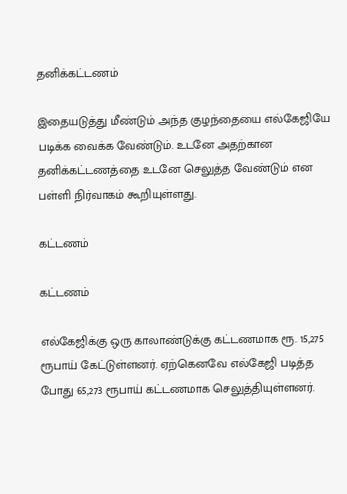தனிக்கட்டணம்

இதையடுத்து மீண்டும் அந்த குழந்தையை எல்கேஜியே படிக்க வைக்க வேண்டும். உடனே அதற்கான தனிக்கட்டணத்தை உடனே செலுத்த வேண்டும் என பள்ளி நிர்வாகம் கூறியுள்ளது.

கட்டணம்

கட்டணம்

எல்கேஜிக்கு ஒரு காலாண்டுக்கு கட்டணமாக ரூ. 15,275 ரூபாய் கேட்டுள்ளனர். ஏற்கெனவே எல்கேஜி படித்த போது 65,273 ரூபாய் கட்டணமாக செலுத்தியுள்ளனர்.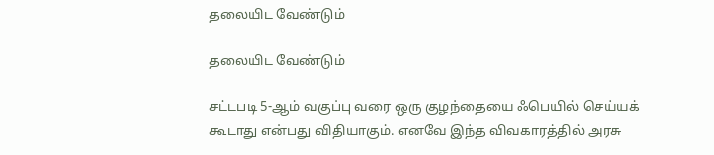தலையிட வேண்டும்

தலையிட வேண்டும்

சட்டபடி 5-ஆம் வகுப்பு வரை ஒரு குழந்தையை ஃபெயில் செய்யக் கூடாது என்பது விதியாகும். எனவே இந்த விவகாரத்தில் அரசு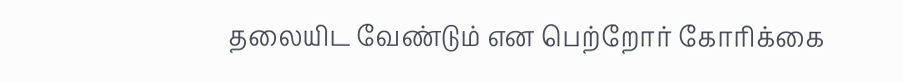தலையிட வேண்டும் என பெற்றோர் கோரிக்கை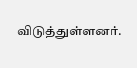விடுத்துள்ளனர்.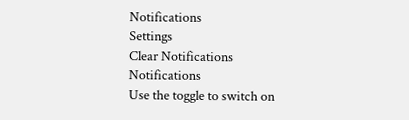Notifications
Settings
Clear Notifications
Notifications
Use the toggle to switch on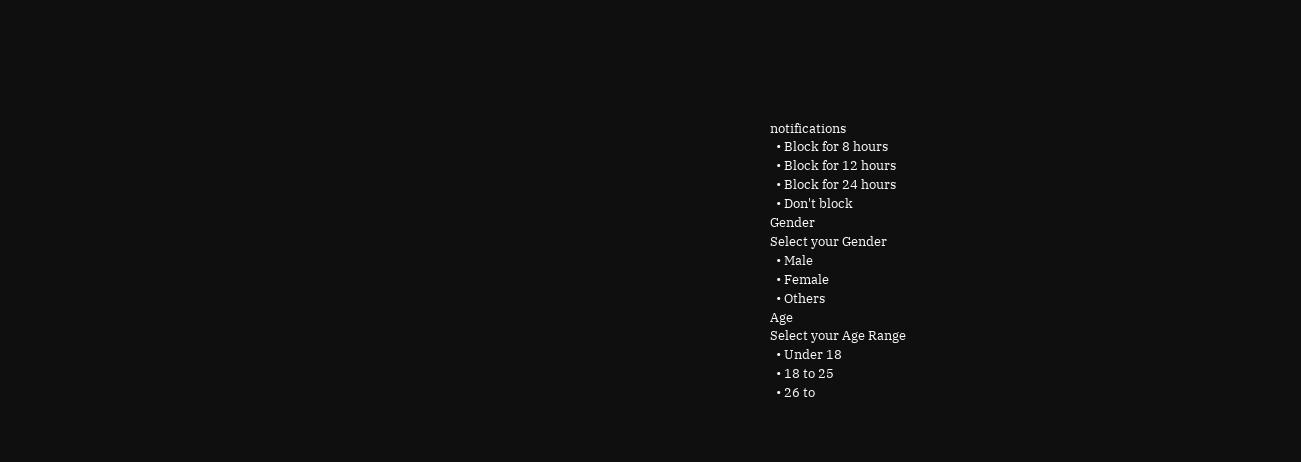notifications
  • Block for 8 hours
  • Block for 12 hours
  • Block for 24 hours
  • Don't block
Gender
Select your Gender
  • Male
  • Female
  • Others
Age
Select your Age Range
  • Under 18
  • 18 to 25
  • 26 to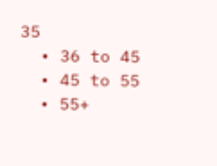35
  • 36 to 45
  • 45 to 55
  • 55+